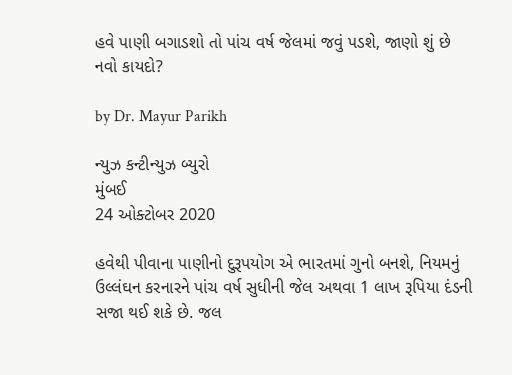હવે પાણી બગાડશો તો પાંચ વર્ષ જેલમાં જવું પડશે, જાણો શું છે નવો કાયદો?

by Dr. Mayur Parikh

ન્યુઝ કન્ટીન્યુઝ બ્યુરો
મુંબઈ
24 ઓક્ટોબર 2020

હવેથી પીવાના પાણીનો દુરૂપયોગ એ ભારતમાં ગુનો બનશે, નિયમનું ઉલ્લંઘન કરનારને પાંચ વર્ષ સુધીની જેલ અથવા 1 લાખ રૂપિયા દંડની સજા થઈ શકે છે. જલ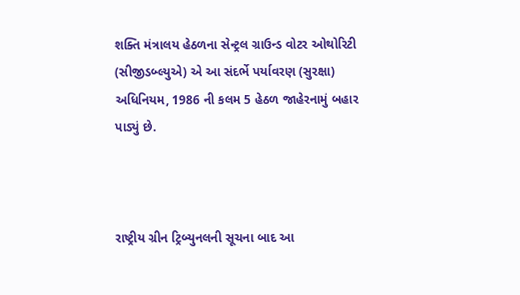શક્તિ મંત્રાલય હેઠળના સેન્ટ્રલ ગ્રાઉન્ડ વોટર ઓથોરિટી (સીજીડબ્લ્યુએ) એ આ સંદર્ભે પર્યાવરણ (સુરક્ષા) અધિનિયમ, 1986 ની કલમ 5 હેઠળ જાહેરનામું બહાર પાડ્યું છે.



રાષ્ટ્રીય ગ્રીન ટ્રિબ્યુનલની સૂચના બાદ આ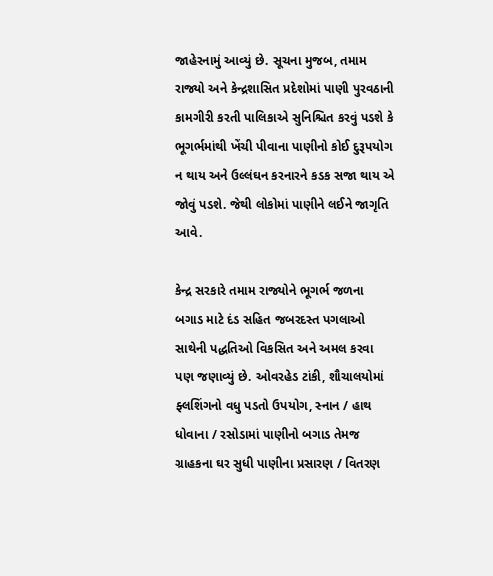જાહેરનામું આવ્યું છે. સૂચના મુજબ, તમામ રાજ્યો અને કેન્દ્રશાસિત પ્રદેશોમાં પાણી પુરવઠાની કામગીરી કરતી પાલિકાએ સુનિશ્ચિત કરવું પડશે કે ભૂગર્ભમાંથી ખેંચી પીવાના પાણીનો કોઈ દુરૂપયોગ ન થાય અને ઉલ્લંઘન કરનારને કડક સજા થાય એ જોવું પડશે. જેથી લોકોમાં પાણીને લઈને જાગૃતિ આવે.

કેન્દ્ર સરકારે તમામ રાજ્યોને ભૂગર્ભ જળના બગાડ માટે દંડ સહિત જબરદસ્ત પગલાઓ સાથેની પદ્ધતિઓ વિકસિત અને અમલ કરવા પણ જણાવ્યું છે. ઓવરહેડ ટાંકી, શૌચાલયોમાં ફ્લશિંગનો વધુ પડતો ઉપયોગ, સ્નાન / હાથ ધોવાના / રસોડામાં પાણીનો બગાડ તેમજ ગ્રાહકના ઘર સુધી પાણીના પ્રસારણ / વિતરણ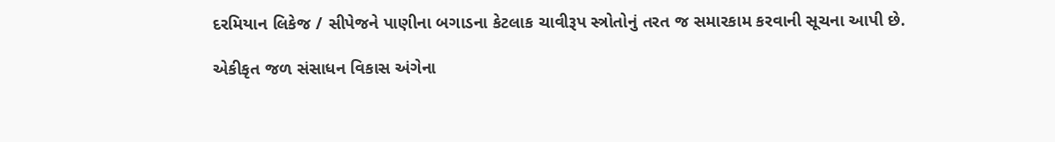દરમિયાન લિકેજ / સીપેજને પાણીના બગાડના કેટલાક ચાવીરૂપ સ્ત્રોતોનું તરત જ સમારકામ કરવાની સૂચના આપી છે.

એકીકૃત જળ સંસાધન વિકાસ અંગેના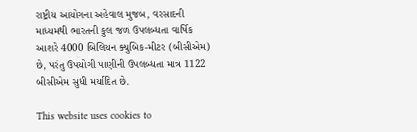રાષ્ટ્રીય આયોગના અહેવાલ મુજબ, વરસાદની માધ્યમથી ભારતની કુલ જળ ઉપલબ્ધતા વાર્ષિક આશરે 4000 બિલિયન ક્યુબિક-મીટર (બીસીએમ) છે, પરંતુ ઉપયોગી પાણીની ઉપલબ્ધતા માત્ર 1122 બીસીએમ સુધી મર્યાદિત છે.

This website uses cookies to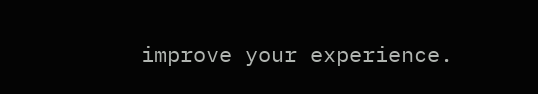improve your experience.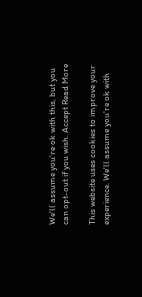We'll assume you're ok with this, but you can opt-out if you wish. Accept Read More

This website uses cookies to improve your experience. We'll assume you're ok with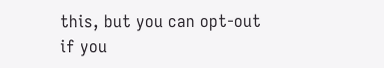this, but you can opt-out if you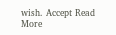wish. Accept Read More